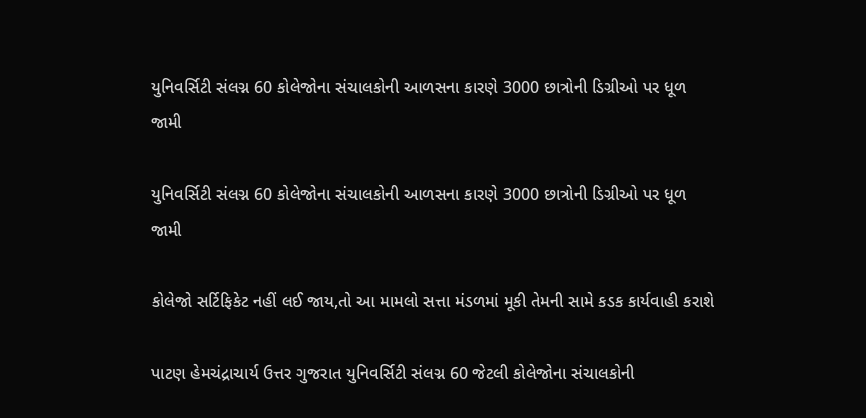યુનિવર્સિટી સંલગ્ન 60 કોલેજોના સંચાલકોની આળસના કારણે 3000 છાત્રોની ડિગ્રીઓ પર ધૂળ જામી

યુનિવર્સિટી સંલગ્ન 60 કોલેજોના સંચાલકોની આળસના કારણે 3000 છાત્રોની ડિગ્રીઓ પર ધૂળ જામી

કોલેજો સર્ટિફિકેટ નહીં લઈ જાય,તો આ મામલો સત્તા મંડળમાં મૂકી તેમની સામે કડક કાર્યવાહી કરાશે

પાટણ હેમચંદ્રાચાર્ય ઉત્તર ગુજરાત યુનિવર્સિટી સંલગ્ન 60 જેટલી કોલેજોના સંચાલકોની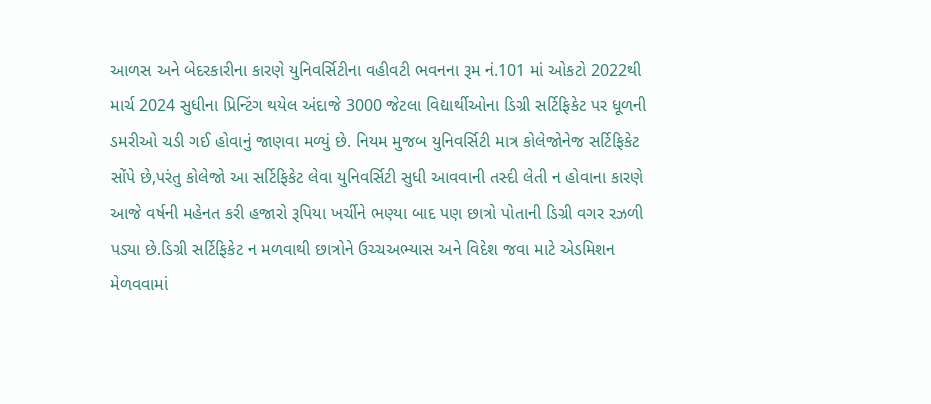આળસ અને બેદરકારીના કારણે યુનિવર્સિટીના વહીવટી ભવનના રૂમ નં.101 માં ઓકટો 2022થી માર્ચ 2024 સુધીના પ્રિન્ટિંગ થયેલ અંદાજે 3000 જેટલા વિદ્યાર્થીઓના ડિગ્રી સર્ટિફિકેટ પર ધૂળની ડમરીઓ ચડી ગઈ હોવાનું જાણવા મળ્યું છે. નિયમ મુજબ યુનિવર્સિટી માત્ર કોલેજોનેજ સર્ટિફિકેટ સોંપે છે,પરંતુ કોલેજો આ સર્ટિફિકેટ લેવા યુનિવર્સિટી સુધી આવવાની તસ્દી લેતી ન હોવાના કારણે આજે વર્ષની મહેનત કરી હજારો રૂપિયા ખર્ચીને ભણ્યા બાદ પણ છાત્રો પોતાની ડિગ્રી વગર રઝળી પડ્યા છે.ડિગ્રી સર્ટિફિકેટ ન મળવાથી છાત્રોને ઉચ્ચઅભ્યાસ અને વિદેશ જવા માટે એડમિશન મેળવવામાં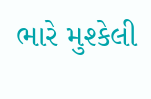ભારે મુશ્કેલી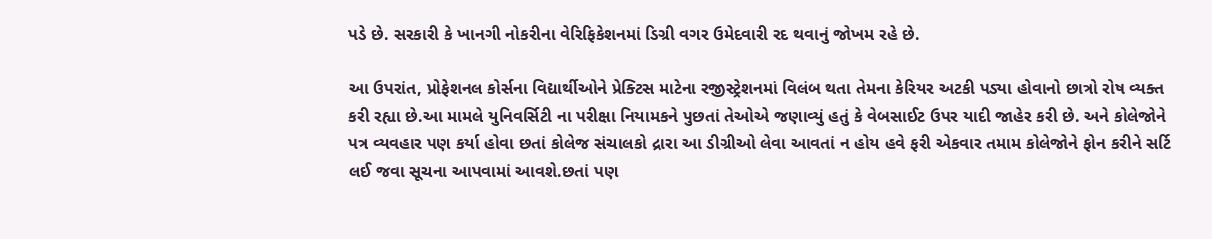પડે છે. સરકારી કે ખાનગી નોકરીના વેરિફિકેશનમાં ડિગ્રી વગર ઉમેદવારી રદ થવાનું જોખમ રહે છે.

આ ઉપરાંત, પ્રોફેશનલ કોર્સના વિદ્યાર્થીઓને પ્રેક્ટિસ માટેના રજીસ્ટ્રેશનમાં વિલંબ થતા તેમના કેરિયર અટકી પડ્યા હોવાનો છાત્રો રોષ વ્યક્ત કરી રહ્યા છે.આ મામલે યુનિવર્સિટી ના પરીક્ષા નિયામકને પુછતાં તેઓએ જણાવ્યું હતું કે વેબસાઈટ ઉપર યાદી જાહેર કરી છે. અને કોલેજોને પત્ર વ્યવહાર પણ કર્યા હોવા છતાં કોલેજ સંચાલકો દ્રારા આ ડીગ્રીઓ લેવા આવતાં ન હોય હવે ફરી એકવાર તમામ કોલેજોને ફોન કરીને સર્ટિ લઈ જવા સૂચના આપવામાં આવશે.છતાં પણ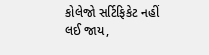કોલેજો સર્ટિફિકેટ નહીં લઈ જાય,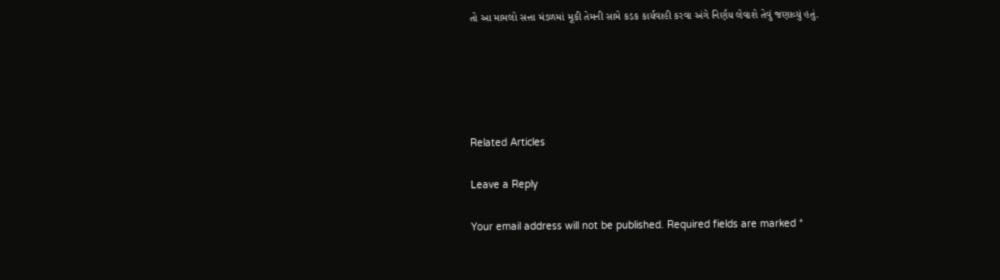તો આ મામલો સત્તા મંડળમાં મૂકી તેમની સામે કડક કાર્યવાહી કરવા અંગે નિર્ણય લેવાશે તેવું જણાવ્યું હતું.





Related Articles

Leave a Reply

Your email address will not be published. Required fields are marked *